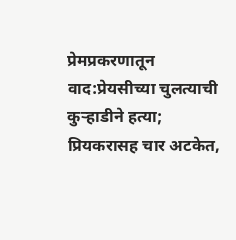प्रेमप्रकरणातून वाद:प्रेयसीच्या चुलत्याची कुऱ्हाडीने हत्या; प्रियकरासह चार अटकेत,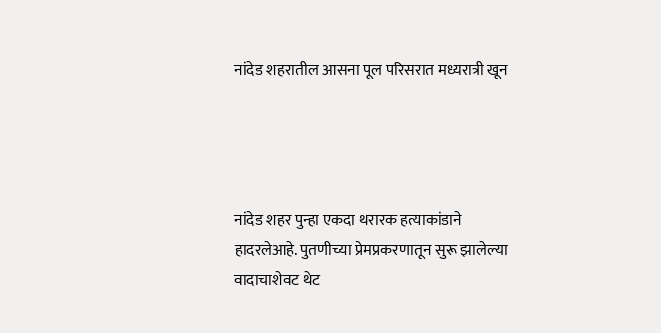नांदेड शहरातील आसना पूल परिसरात मध्यरात्री खून




नांदेड शहर पुन्हा एकदा थरारक हत्याकांडाने हादरलेआहे. पुतणीच्या प्रेमप्रकरणातून सुरू झालेल्या वादाचाशेवट थेट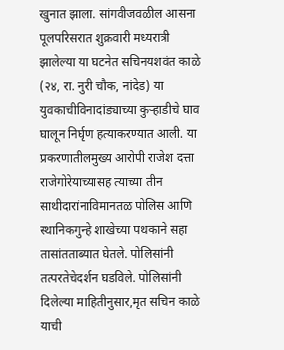खुनात झाला. सांगवीजवळील आसना पूलपरिसरात शुक्रवारी मध्यरात्री झालेल्या या घटनेत सचिनयशवंत काळे (२४, रा. नुरी चौक, नांदेड) या युवकाचीविनादांड्याच्या कुऱ्हाडीचे घाव घालून निर्घृण हत्याकरण्यात आली. या प्रकरणातीलमुख्य आरोपी राजेश दत्ता राजेगोरेयाच्यासह त्याच्या तीन साथीदारांनाविमानतळ पोलिस आणि स्थानिकगुन्हे शाखेच्या पथकाने सहा तासांतताब्यात घेतले. पोलिसांनी तत्परतेचेदर्शन घडविले. पोलिसांनी दिलेल्या माहितीनुसार,मृत सचिन काळे याची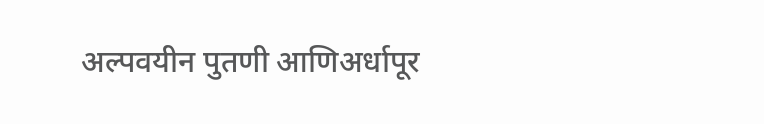अल्पवयीन पुतणी आणिअर्धापूर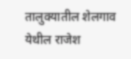तालुक्यातील शेलगाव येथील राजेश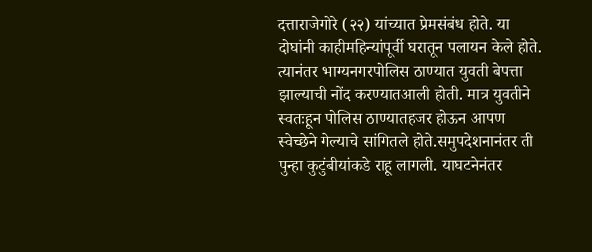दत्ताराजेगोरे (२२) यांच्यात प्रेमसंबंध होते. या दोघांनी काहीमहिन्यांपूर्वी घरातून पलायन केले होते. त्यानंतर भाग्यनगरपोलिस ठाण्यात युवती बेपत्ता झाल्याची नोंद करण्यातआली होती. मात्र युवतीने स्वतःहून पोलिस ठाण्यातहजर होऊन आपण स्वेच्छेने गेल्याचे सांगितले होते.समुपदेशनानंतर ती पुन्हा कुटुंबीयांकडे राहू लागली. याघटनेनंतर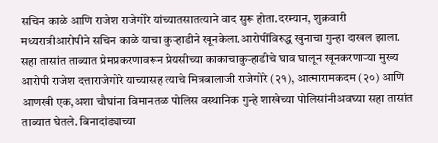सचिन काळे आणि राजेश राजेगोरे यांच्यातसातत्याने वाद सुरू होता.दरम्यान, शुक्रवारी मध्यरात्रीआरोपीने सचिन काळे याचा कुऱ्हाडीने खूनकेला.आरोपींविरुद्ध खुनाचा गुन्हा दाखल झाला. सहा तासांत ताब्यात प्रेमप्रकरणावरून प्रेयसीच्या काकाचाकुऱ्हाडीचे घाव घालून खूनकरणाऱ्या मुख्य आरोपी राजेश दत्ताराजेगोरे याच्यासह त्याचे मित्रबालाजी राजेगोरे (२१), आत्मारामकदम (२०) आणि आणखी एक,अशा चौघांना विमानतळ पोलिस वस्थानिक गुन्हे शाखेच्या पोलिसांनीअवघ्या सहा तासांत ताब्यात घेतले. बिनादांड्याच्या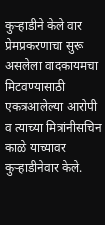कुऱ्हाडीने केले वार प्रेमप्रकरणाचा सुरू असलेला वादकायमचा मिटवण्यासाठी एकत्रआलेल्या आरोपी व त्याच्या मित्रांनीसचिन काळे याच्यावर कुऱ्हाडीनेवार केले.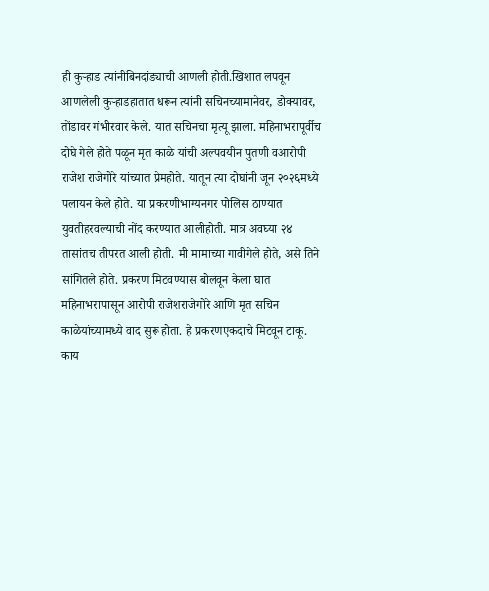ही कुऱ्हाड त्यांनीबिनदांड्याची आणली होती.खिशात लपवून आणलेली कुऱ्हाडहातात धरून त्यांनी सचिनच्यामानेवर, डोक्यावर, तोंडावर गंभीरवार केले. यात सचिनचा मृत्यू झाला. महिनाभरापूर्वीच दोघे गेले होते पळून मृत काळे यांची अल्पवयीन पुतणी वआरोपी राजेश राजेगोरे यांच्यात प्रेमहोते. यातून त्या दोघांनी जून २०२६मध्ये पलायन केले होते. या प्रकरणीभाग्यनगर पोलिस ठाण्यात युवतीहरवल्याची नोंद करण्यात आलीहोती. मात्र अवघ्या २४ तासांतच तीपरत आली होती. मी मामाच्या गावीगेले होते, असे तिने सांगितले होते. प्रकरण मिटवण्यास बोलवून केला घात महिनाभरापासून आरोपी राजेशराजेगोरे आणि मृत सचिन काळेयांच्यामध्ये वाद सुरू होता. हे प्रकरणएकदाचे मिटवून टाकू. काय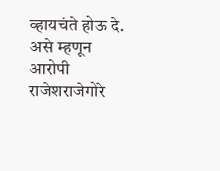व्हायचंते होऊ दे. असे म्हणून आरोपी राजेशराजेगोरे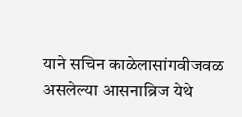याने सचिन काळेलासांगवीजवळ असलेल्या आसनाब्रिज येथे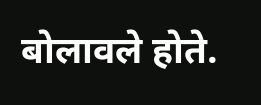बोलावले होते.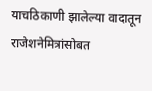याचठिकाणी झालेल्या वादातून राजेशनेमित्रांसोबत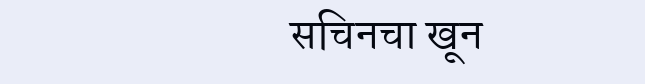सचिनचा खून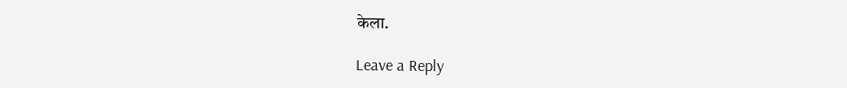केला.

Leave a Reply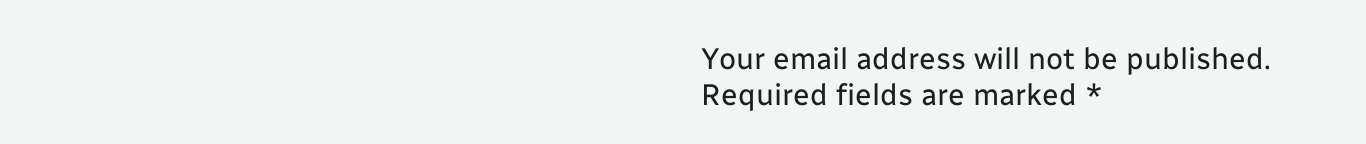Your email address will not be published. Required fields are marked *